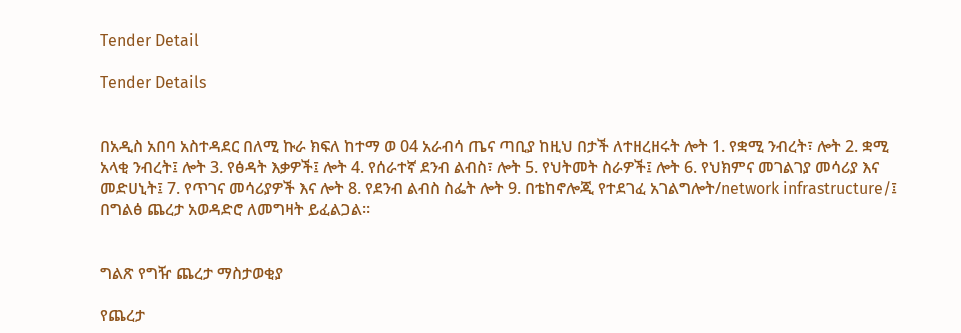Tender Detail

Tender Details


በአዲስ አበባ አስተዳደር በለሚ ኩራ ክፍለ ከተማ ወ 04 አራብሳ ጤና ጣቢያ ከዚህ በታች ለተዘረዘሩት ሎት 1. የቋሚ ንብረት፣ ሎት 2. ቋሚ አላቂ ንብረት፤ ሎት 3. የፅዳት እቃዎች፤ ሎት 4. የሰራተኛ ደንብ ልብስ፣ ሎት 5. የህትመት ስራዎች፤ ሎት 6. የህክምና መገልገያ መሳሪያ እና መድሀኒት፤ 7. የጥገና መሳሪያዎች እና ሎት 8. የደንብ ልብስ ስፌት ሎት 9. በቴከኖሎጂ የተደገፈ አገልግሎት/network infrastructure/፤ በግልፅ ጨረታ አወዳድሮ ለመግዛት ይፈልጋል።


ግልጽ የግዥ ጨረታ ማስታወቂያ

የጨረታ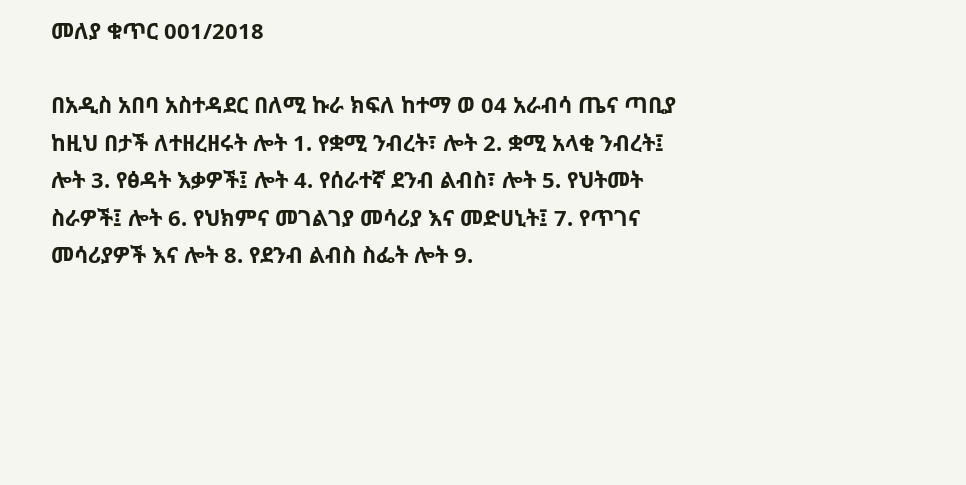መለያ ቁጥር 001/2018

በአዲስ አበባ አስተዳደር በለሚ ኩራ ክፍለ ከተማ ወ 04 አራብሳ ጤና ጣቢያ ከዚህ በታች ለተዘረዘሩት ሎት 1. የቋሚ ንብረት፣ ሎት 2. ቋሚ አላቂ ንብረት፤ ሎት 3. የፅዳት እቃዎች፤ ሎት 4. የሰራተኛ ደንብ ልብስ፣ ሎት 5. የህትመት ስራዎች፤ ሎት 6. የህክምና መገልገያ መሳሪያ እና መድሀኒት፤ 7. የጥገና መሳሪያዎች እና ሎት 8. የደንብ ልብስ ስፌት ሎት 9.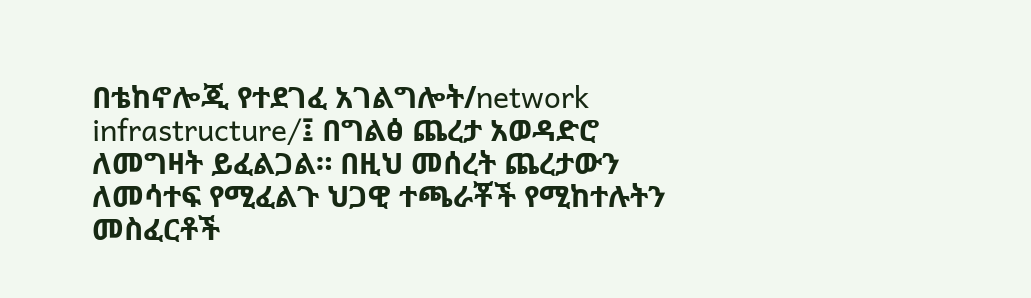በቴከኖሎጂ የተደገፈ አገልግሎት/network infrastructure/፤ በግልፅ ጨረታ አወዳድሮ ለመግዛት ይፈልጋል። በዚህ መሰረት ጨረታውን ለመሳተፍ የሚፈልጉ ህጋዊ ተጫራቾች የሚከተሉትን መስፈርቶች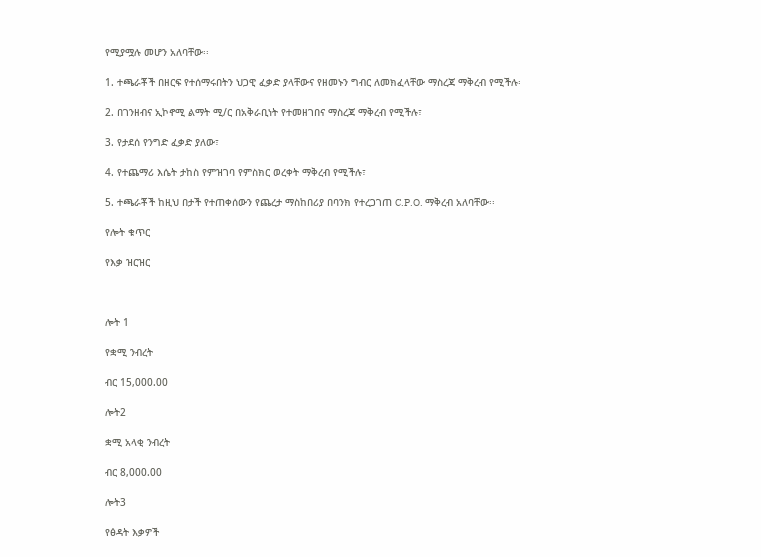የሚያሟሉ መሆን አለባቸው፡፡

1. ተጫራቾች በዘርፍ የተሰማሩበትን ህጋዊ ፈቃድ ያላቸውና የዘመኑን ግብር ለመክፈላቸው ማስረጃ ማቅረብ የሚችሉ፡

2. በገንዘብና ኢኮኖሚ ልማት ሚ/ር በአቅራቢነት የተመዘገበና ማስረጃ ማቅረብ የሚችሉ፣

3. የታደሰ የንግድ ፈቃድ ያለው፣

4. የተጨማሪ እሴት ታከስ የምዝገባ የምስክር ወረቀት ማቅረብ የሚችሉ፣

5. ተጫራቾች ከዚህ በታች የተጠቀሰውን የጨረታ ማስከበሪያ በባንክ የተረጋገጠ C.P.O. ማቅረብ አለባቸው፡፡

የሎት ቁጥር

የእቃ ዝርዝር



ሎት 1

የቋሚ ንብረት

ብር 15,000.00

ሎት2

ቋሚ አላቂ ንብረት

ብር 8,000.00

ሎት3

የፅዳት እቃዎች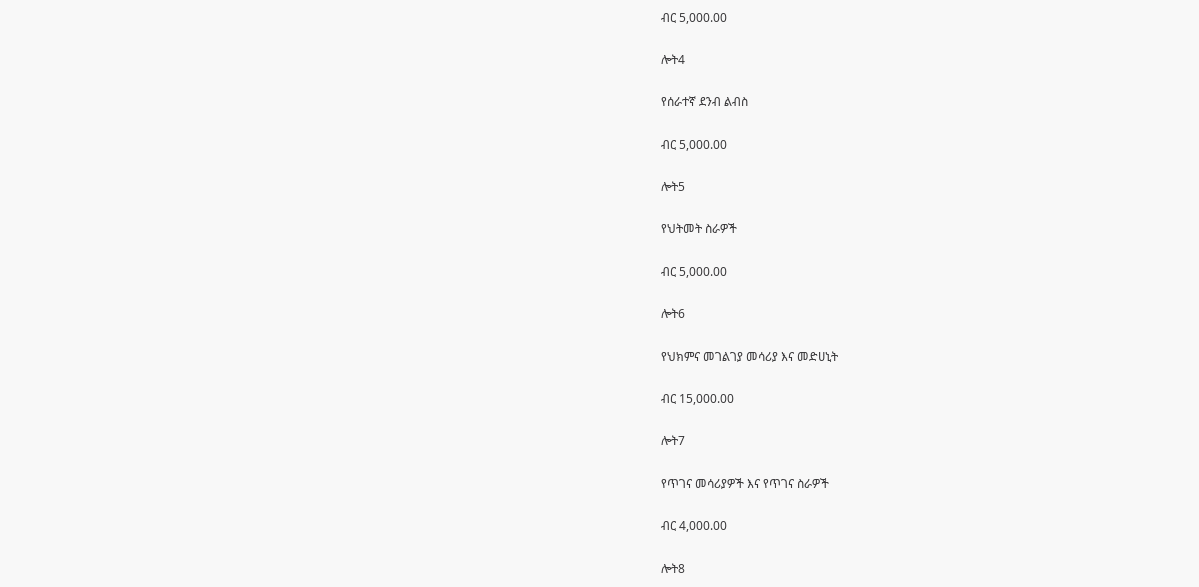ብር 5,000.00

ሎት4

የሰራተኛ ደንብ ልብስ

ብር 5,000.00

ሎት5

የህትመት ስራዎች

ብር 5,000.00

ሎት6

የህክምና መገልገያ መሳሪያ እና መድሀኒት

ብር 15,000.00

ሎት7

የጥገና መሳሪያዎች እና የጥገና ስራዎች

ብር 4,000.00

ሎት8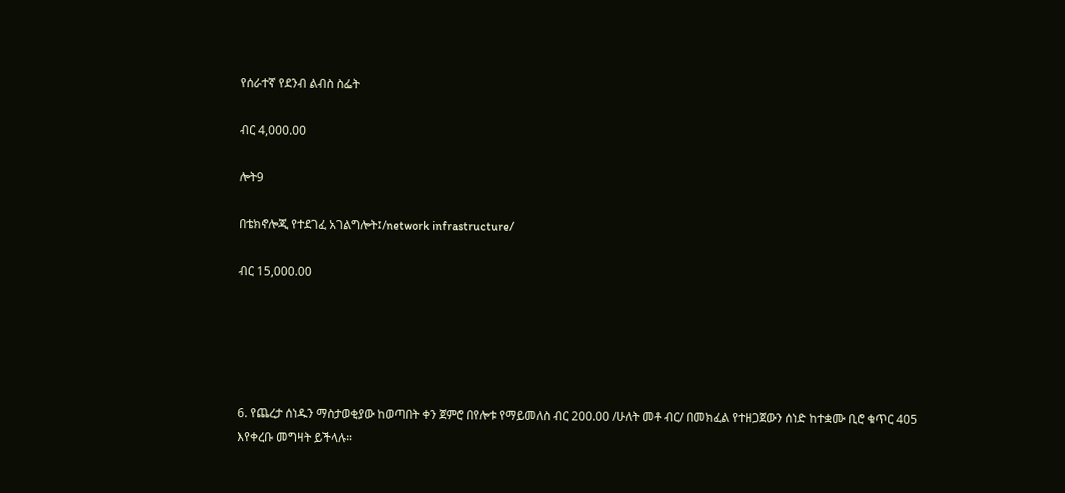የሰራተኛ የደንብ ልብስ ስፌት

ብር 4,000.00

ሎት9

በቴክኖሎጂ የተደገፈ አገልግሎት፤/network infrastructure/

ብር 15,000.00





6. የጨረታ ሰነዱን ማስታወቂያው ከወጣበት ቀን ጀምሮ በየሎቱ የማይመለስ ብር 200.00 /ሁለት መቶ ብር/ በመክፈል የተዘጋጀውን ሰነድ ከተቋሙ ቢሮ ቁጥር 405 እየቀረቡ መግዛት ይችላሉ።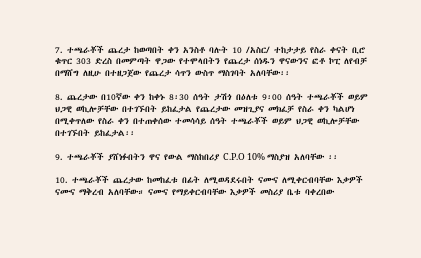7. ተጫራቾች ጨረታ ከወጣበት ቀን አንስቶ ባሉት 10 /አስር/ ተከታታይ የስራ ቀናት ቢሮ ቁጥር 303 ድረስ በመምጣት ዋጋው የተሞላበትን የጨረታ ሰነዱን ዋናውንና ፎቶ ኮፒ ለየብቻ በማሸግ ለዚሁ በተዘጋጀው የጨረታ ሳጥን ውስጥ ማስገባት አለባቸው፡፡

8. ጨረታው በ10ኛው ቀን ከቀኑ 8፡30 ሰዓት ታሽጎ በዕለቱ 9፡00 ሰዓት ተጫራቾች ወይም ህጋዊ ወኪሎቻቸው በተገኙበት ይከፈታል የጨረታው መዝጊያና መክፈቻ የስራ ቀን ካልሆነ በሚቀጥለው የስራ ቀን በተጠቀሰው ተመሳሳይ ሰዓት ተጫራቾች ወይም ህጋዊ ወኪሎቻቸው በተገኙበት ይከፈታል፡፡

9. ተጫራቾች ያሸነፉበትን ዋና የውል ማስከበሪያ C.P.O 10% ማስያዝ አለባቸው ፡፡

10. ተጫራቾች ጨረታው ከመከፈቱ በፊት ለሚወዳደሩበት ናሙና ለሚቀርብባቸው እቃዎች ናሙና ማቅረብ አለባቸው። ናሙና የማይቀርብባቸው እቃዎች መስሪያ ቤቱ ባቀረበው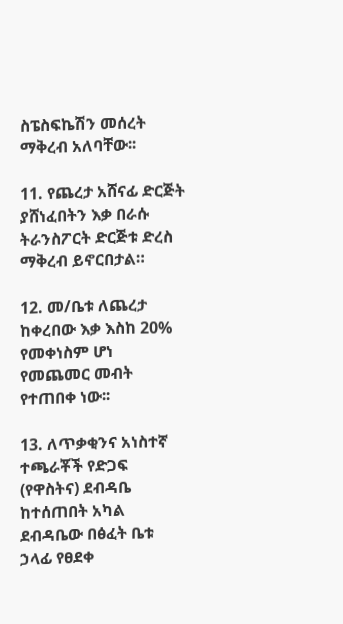ስፔስፍኬሽን መሰረት ማቅረብ አለባቸው፡፡

11. የጨረታ አሸናፊ ድርጅት ያሸነፈበትን እቃ በራሱ ትራንስፖርት ድርጅቱ ድረስ ማቅረብ ይኖርበታል።

12. መ/ቤቱ ለጨረታ ከቀረበው እቃ እስከ 20% የመቀነስም ሆነ የመጨመር መብት የተጠበቀ ነው፡፡

13. ለጥቃቂንና አነስተኛ ተጫራቾች የድጋፍ (የዋስትና) ደብዳቤ ከተሰጠበት አካል ደብዳቤው በፅፈት ቤቱ ኃላፊ የፀደቀ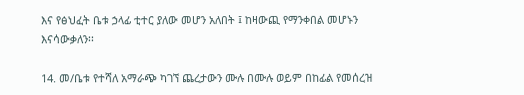እና የፅህፈት ቤቱ ኃላፊ ቲተር ያለው መሆን አለበት ፤ ከዛውጪ የማንቀበል መሆኑን እናሳውቃለን፡፡

14. መ/ቤቱ የተሻለ አማራጭ ካገኘ ጨረታውን ሙሉ በሙሉ ወይም በከፊል የመሰረዝ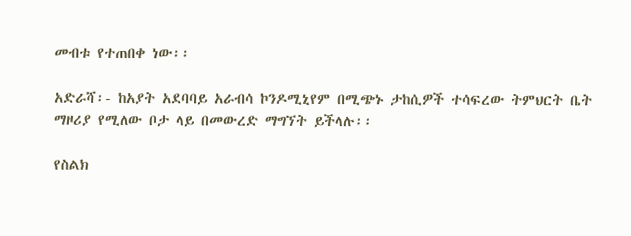መብቱ የተጠበቀ ነው፡፡

አድራሻ፡- ከአያት አደባባይ አራብሳ ኮንዶሚኒየም በሚጭኑ ታከሲዎች ተሳፍረው ትምህርት ቤት ማዞሪያ የሚለው ቦታ ላይ በመውረድ ማግኘት ይችላሉ፡፡

የስልክ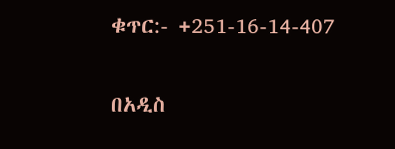ቁጥር:- +251-16-14-407

በአዲስ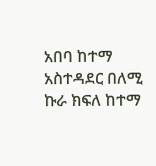አበባ ከተማ አስተዳደር በለሚ ኩራ ክፍለ ከተማ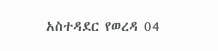አስተዳደር የወረዳ 04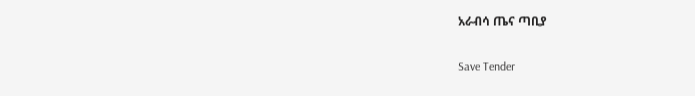አራብሳ ጤና ጣቢያ

Save Tender